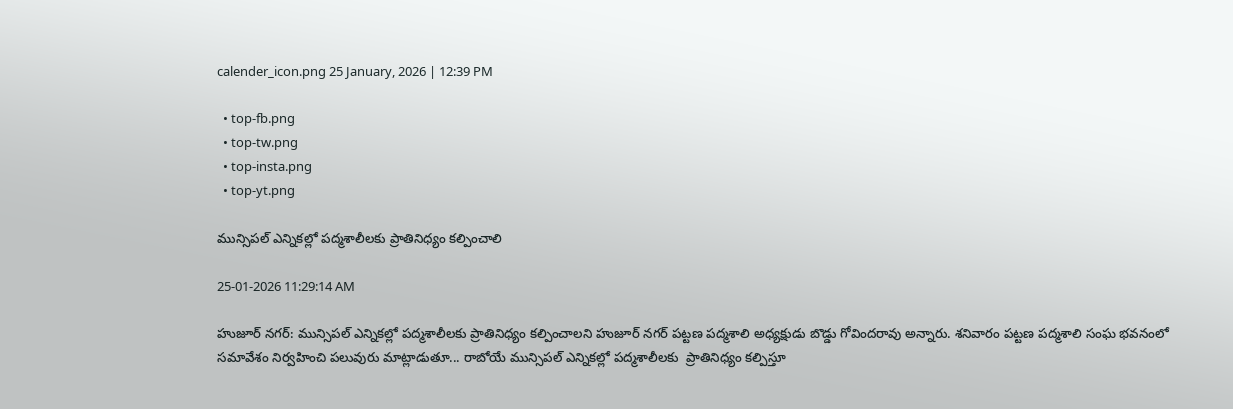calender_icon.png 25 January, 2026 | 12:39 PM

  • top-fb.png
  • top-tw.png
  • top-insta.png
  • top-yt.png

మున్సిపల్ ఎన్నికల్లో పద్మశాలీలకు ప్రాతినిధ్యం కల్పించాలి

25-01-2026 11:29:14 AM

హుజూర్ నగర్: మున్సిపల్ ఎన్నికల్లో పద్మశాలీలకు ప్రాతినిధ్యం కల్పించాలని హుజూర్ నగర్ పట్టణ పద్మశాలి అధ్యక్షుడు బొడ్డు గోవిందరావు అన్నారు. శనివారం పట్టణ పద్మశాలి సంఘ భవనంలో సమావేశం నిర్వహించి పలువురు మాట్లాడుతూ... రాబోయే మున్సిపల్ ఎన్నికల్లో పద్మశాలీలకు  ప్రాతినిధ్యం కల్పిస్తూ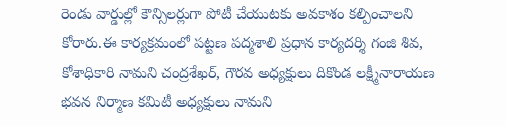రెండు వార్డుల్లో కౌన్సిలర్లుగా పోటీ చేయుటకు అవకాశం కల్పించాలని కోరారు.ఈ కార్యక్రమంలో పట్టణ పద్మశాలి ప్రధాన కార్యదర్శి గంజి శివ, కోశాధికారి నామని చంద్రశేఖర్, గౌరవ అధ్యక్షులు దికొండ లక్ష్మీనారాయణ భవన నిర్మాణ కమిటీ అధ్యక్షులు నామని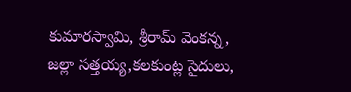కుమారస్వామి, శ్రీరామ్ వెంకన్న, జల్లా సత్తయ్య,కలకుంట్ల సైదులు,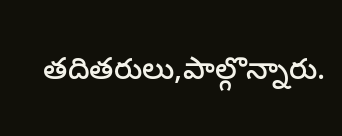తదితరులు,పాల్గొన్నారు.